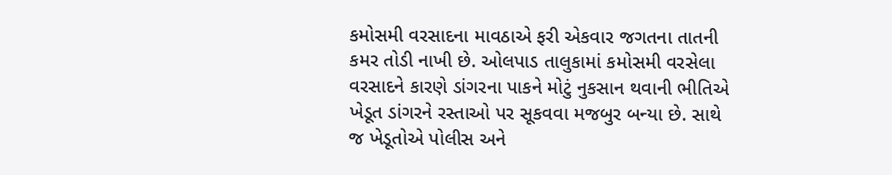કમોસમી વરસાદના માવઠાએ ફરી એકવાર જગતના તાતની કમર તોડી નાખી છે. ઓલપાડ તાલુકામાં કમોસમી વરસેલા વરસાદને કારણે ડાંગરના પાકને મોટું નુકસાન થવાની ભીતિએ ખેડૂત ડાંગરને રસ્તાઓ પર સૂકવવા મજબુર બન્યા છે. સાથે જ ખેડૂતોએ પોલીસ અને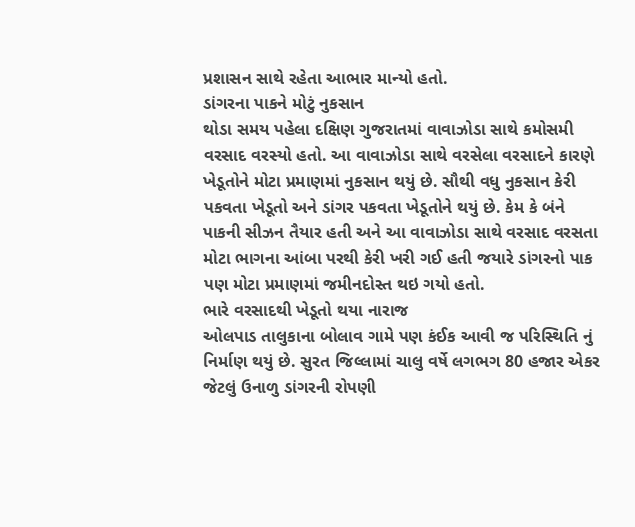પ્રશાસન સાથે રહેતા આભાર માન્યો હતો.
ડાંગરના પાકને મોટું નુકસાન
થોડા સમય પહેલા દક્ષિણ ગુજરાતમાં વાવાઝોડા સાથે કમોસમી વરસાદ વરસ્યો હતો. આ વાવાઝોડા સાથે વરસેલા વરસાદને કારણે ખેડૂતોને મોટા પ્રમાણમાં નુકસાન થયું છે. સૌથી વધુ નુકસાન કેરી પકવતા ખેડૂતો અને ડાંગર પકવતા ખેડૂતોને થયું છે. કેમ કે બંને પાકની સીઝન તૈયાર હતી અને આ વાવાઝોડા સાથે વરસાદ વરસતા મોટા ભાગના આંબા પરથી કેરી ખરી ગઈ હતી જયારે ડાંગરનો પાક પણ મોટા પ્રમાણમાં જમીનદોસ્ત થઇ ગયો હતો.
ભારે વરસાદથી ખેડૂતો થયા નારાજ
ઓલપાડ તાલુકાના બોલાવ ગામે પણ કંઈક આવી જ પરિસ્થિતિ નું નિર્માણ થયું છે. સુરત જિલ્લામાં ચાલુ વર્ષે લગભગ 80 હજાર એકર જેટલું ઉનાળુ ડાંગરની રોપણી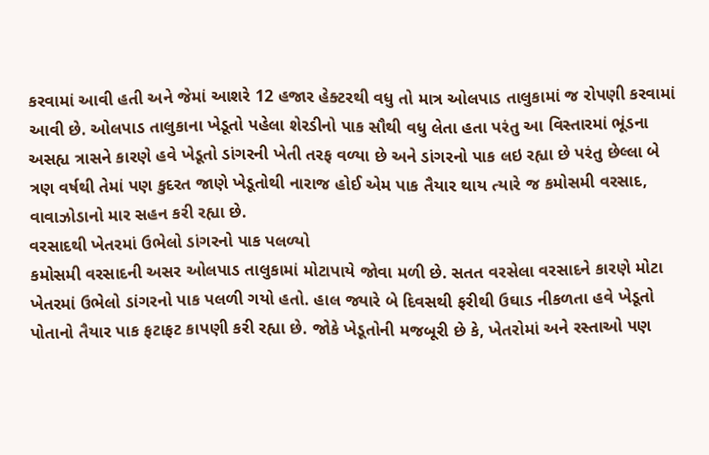કરવામાં આવી હતી અને જેમાં આશરે 12 હજાર હેક્ટરથી વધુ તો માત્ર ઓલપાડ તાલુકામાં જ રોપણી કરવામાં આવી છે. ઓલપાડ તાલુકાના ખેડૂતો પહેલા શેરડીનો પાક સૌથી વધુ લેતા હતા પરંતુ આ વિસ્તારમાં ભૂંડના અસહ્ય ત્રાસને કારણે હવે ખેડૂતો ડાંગરની ખેતી તરફ વળ્યા છે અને ડાંગરનો પાક લઇ રહ્યા છે પરંતુ છેલ્લા બે ત્રણ વર્ષથી તેમાં પણ કુદરત જાણે ખેડૂતોથી નારાજ હોઈ એમ પાક તૈયાર થાય ત્યારે જ કમોસમી વરસાદ, વાવાઝોડાનો માર સહન કરી રહ્યા છે.
વરસાદથી ખેતરમાં ઉભેલો ડાંગરનો પાક પલળ્યો
કમોસમી વરસાદની અસર ઓલપાડ તાલુકામાં મોટાપાયે જોવા મળી છે. સતત વરસેલા વરસાદને કારણે મોટા ખેતરમાં ઉભેલો ડાંગરનો પાક પલળી ગયો હતો. હાલ જ્યારે બે દિવસથી ફરીથી ઉઘાડ નીકળતા હવે ખેડૂતો પોતાનો તૈયાર પાક ફટાફટ કાપણી કરી રહ્યા છે. જોકે ખેડૂતોની મજબૂરી છે કે, ખેતરોમાં અને રસ્તાઓ પણ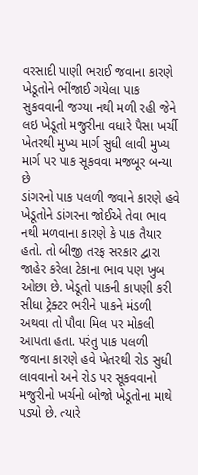વરસાદી પાણી ભરાઈ જવાના કારણે ખેડૂતોને ભીંજાઈ ગયેલા પાક સુકવવાની જગ્યા નથી મળી રહી જેને લઇ ખેડૂતો મજુરીના વધારે પૈસા ખર્ચી ખેતરથી મુખ્ય માર્ગ સુધી લાવી મુખ્ય માર્ગ પર પાક સૂકવવા મજબૂર બન્યા છે
ડાંગરનો પાક પલળી જવાને કારણે હવે ખેડૂતોને ડાંગરના જોઈએ તેવા ભાવ નથી મળવાના કારણે કે પાક તૈયાર હતો. તો બીજી તરફ સરકાર દ્વારા જાહેર કરેલા ટેકાના ભાવ પણ ખુબ ઓછા છે. ખેડૂતો પાકની કાપણી કરી સીધા ટ્રેક્ટર ભરીને પાકને મંડળી અથવા તો પૌવા મિલ પર મોકલી આપતા હતા. પરંતુ પાક પલળી જવાના કારણે હવે ખેતરથી રોડ સુધી લાવવાનો અને રોડ પર સૂકવવાનો મજુરીનો ખર્ચનો બોજો ખેડૂતોના માથે પડ્યો છે. ત્યારે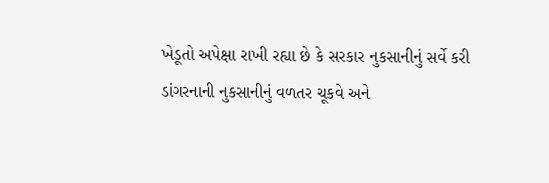ખેડૂતો અપેક્ષા રાખી રહ્યા છે કે સરકાર નુકસાનીનું સર્વે કરી ડાંગરનાની નુકસાનીનું વળતર ચૂકવે અને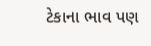ટેકાના ભાવ પણ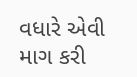વધારે એવી માગ કરી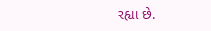રહ્યા છે.